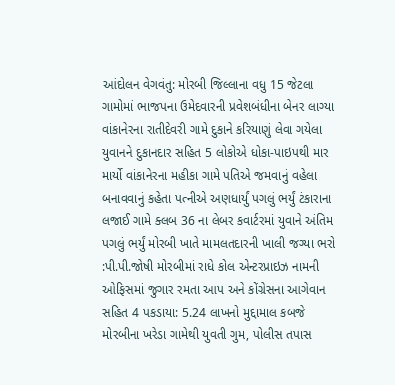આંદોલન વેગવંતુ: મોરબી જિલ્લાના વધુ 15 જેટલા ગામોમાં ભાજપના ઉમેદવારની પ્રવેશબંધીના બેનર લાગ્યા વાંકાનેરના રાતીદેવરી ગામે દુકાને કરિયાણું લેવા ગયેલા યુવાનને દુકાનદાર સહિત 5 લોકોએ ધોકા-પાઇપથી માર માર્યો વાંકાનેરના મહીકા ગામે પતિએ જમવાનું વહેલા બનાવવાનું કહેતા પત્નીએ અણધાર્યું પગલું ભર્યું ટંકારાના લજાઈ ગામે ક્લબ 36 ના લેબર કવાર્ટરમાં યુવાને અંતિમ પગલું ભર્યું મોરબી ખાતે મામલતદારની ખાલી જગ્યા ભરો :પી.પી.જોષી મોરબીમાં રાધે કોલ એન્ટરપ્રાઇઝ નામની ઓફિસમાં જુગાર રમતા આપ અને કોંગ્રેસના આગેવાન સહિત 4 પકડાયા: 5.24 લાખનો મુદ્દામાલ કબજે મોરબીના ખરેડા ગામેથી યુવતી ગુમ, પોલીસ તપાસ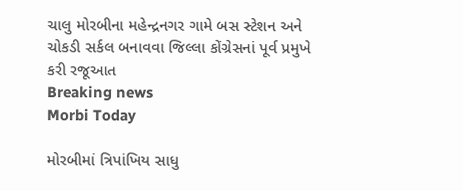ચાલુ મોરબીના મહેન્દ્રનગર ગામે બસ સ્ટેશન અને ચોકડી સર્કલ બનાવવા જિલ્લા કોંગ્રેસનાં પૂર્વ પ્રમુખે કરી રજૂઆત
Breaking news
Morbi Today

મોરબીમાં ત્રિપાંખિય સાધુ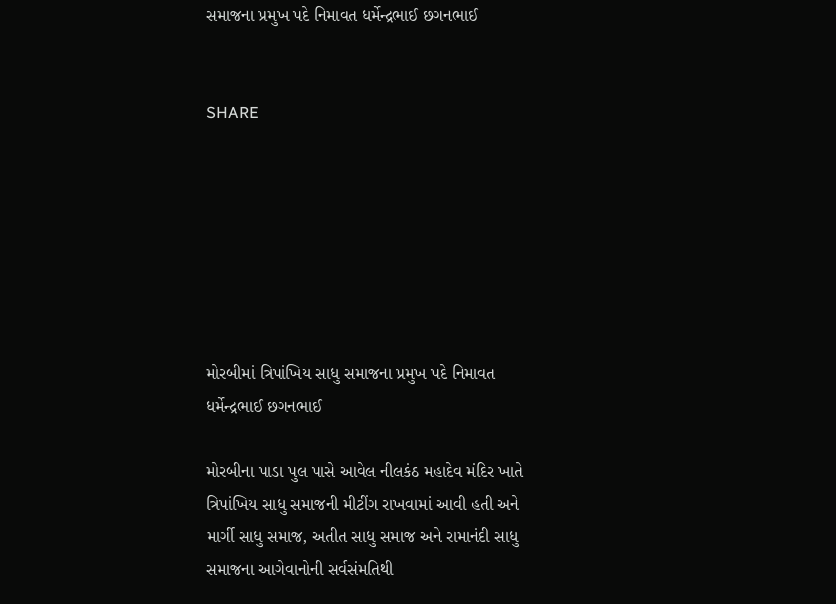સમાજના પ્રમુખ પદે નિમાવત ધર્મેન્દ્રભાઈ છગનભાઈ


SHARE







મોરબીમાં ત્રિપાંખિય સાધુ સમાજના પ્રમુખ પદે નિમાવત ધર્મેન્દ્રભાઈ છગનભાઈ

મોરબીના પાડા પુલ પાસે આવેલ નીલકંઠ મહાદેવ મંદિર ખાતે ત્રિપાંખિય સાધુ સમાજની મીટીંગ રાખવામાં આવી હતી અને માર્ગી સાધુ સમાજ, અતીત સાધુ સમાજ અને રામાનંદી સાધુ સમાજના આગેવાનોની સર્વસંમતિથી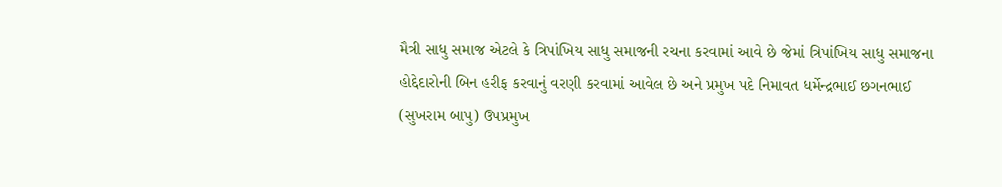મૈત્રી સાધુ સમાજ એટલે કે ત્રિપાંખિય સાધુ સમાજની રચના કરવામાં આવે છે જેમાં ત્રિપાંખિય સાધુ સમાજના હોદ્દેદારોની બિન હરીફ કરવાનું વરણી કરવામાં આવેલ છે અને પ્રમુખ પદે નિમાવત ધર્મેન્દ્રભાઈ છગનભાઈ (સુખરામ બાપુ) ઉપપ્રમુખ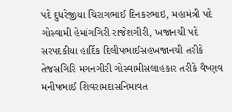પદે દુધરેજીયા ચિરાગભાઈ દિનકરભાઇ, મહામંત્રી પદે ગોસ્વામી હેમાંગગિરી રાજેશગીરી, ખજાનચી પદે સરપદકીયા હાર્દિક દિલીપભાઈસહખજાનચી તરીકે તેજસગિરિ મગનગીરી ગોસ્વામીસલાહકાર તરીકે વૈષ્ણવ મનીષભાઈ શિવરામદાસનિમાવત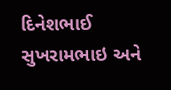દિનેશભાઈ સુખરામભાઇ અને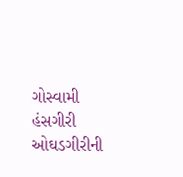ગોસ્વામી હંસગીરી ઓઘડગીરીની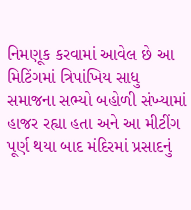નિમણૂક કરવામાં આવેલ છે આ મિટિંગમાં ત્રિપાંખિય સાધુ સમાજના સભ્યો બહોળી સંખ્યામાં હાજર રહ્યા હતા અને આ મીટીંગ પૂર્ણ થયા બાદ મંદિરમાં પ્રસાદનું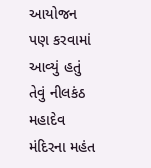આયોજન પણ કરવામાં આવ્યું હતું તેવું નીલકંઠ મહાદેવ મંદિરના મહંત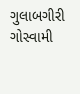ગુલાબગીરી ગોસ્વામી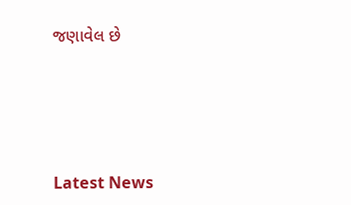જણાવેલ છે






Latest News